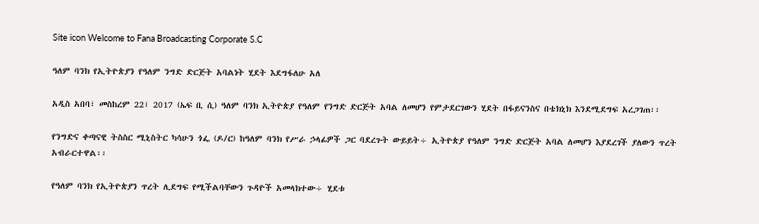Site icon Welcome to Fana Broadcasting Corporate S.C

ዓለም ባንክ የኢትዮጵያን የዓለም ንግድ ድርጅት አባልነት ሂደት እደግፋለሁ አለ

አዲስ አበባ፣ መስከረም 22፣ 2017 (ኤፍ ቢ ሲ) ዓለም ባንክ ኢትዮጵያ የዓለም የንግድ ድርጅት አባል ለመሆን የምታደርገውን ሂደት በፋይናንስና በቴክኒክ እንደሚደግፍ አረጋገጠ፡፡

የንግድና ቀጣናዊ ትስስር ሚኒስትር ካሳሁን ጎፌ (ዶ/ር) ከዓለም ባንክ የሥራ ኃላፊዎች ጋር ባደረጉት ውይይት÷ ኢትዮጵያ የዓለም ንግድ ድርጅት አባል ለመሆን እያደረገች ያለውን ጥረት አብራርተዋል፡፡

የዓለም ባንክ የኢትዮጵያን ጥረት ሊደግፍ የሚችልባቸውን ጉዳዮች አመላክተው÷ ሂደቱ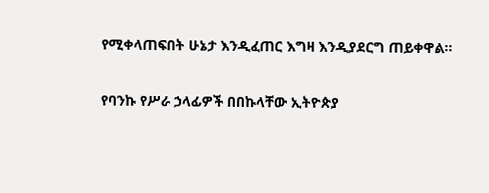የሚቀላጠፍበት ሁኔታ እንዲፈጠር እግዛ እንዲያደርግ ጠይቀዋል፡፡

የባንኩ የሥራ ኃላፊዎች በበኩላቸው ኢትዮጵያ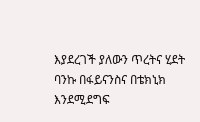እያደረገች ያለውን ጥረትና ሂደት ባንኩ በፋይናንስና በቴክኒክ እንደሚደግፍ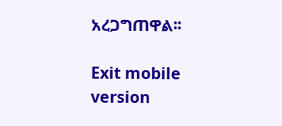አረጋግጠዋል፡፡

Exit mobile version